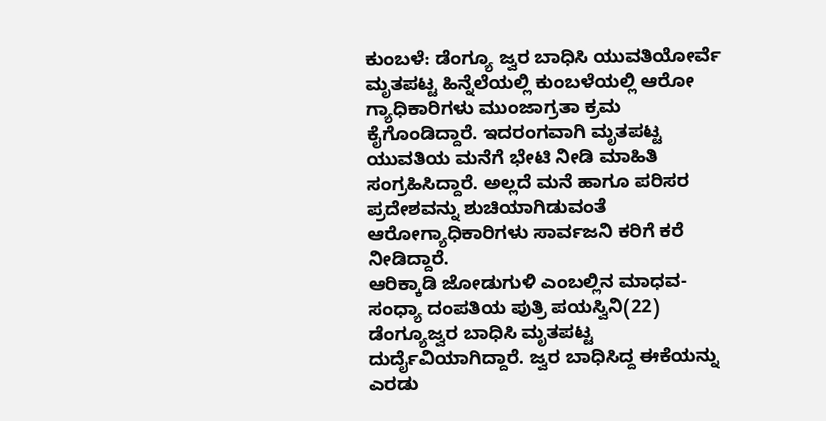ಕುಂಬಳೆ: ಡೆಂಗ್ಯೂ ಜ್ವರ ಬಾಧಿಸಿ ಯುವತಿಯೋರ್ವೆ ಮೃತಪಟ್ಟ ಹಿನ್ನೆಲೆಯಲ್ಲಿ ಕುಂಬಳೆಯಲ್ಲಿ ಆರೋ ಗ್ಯಾಧಿಕಾರಿಗಳು ಮುಂಜಾಗ್ರತಾ ಕ್ರಮ ಕೈಗೊಂಡಿದ್ದಾರೆ. ಇದರಂಗವಾಗಿ ಮೃತಪಟ್ಟ ಯುವತಿಯ ಮನೆಗೆ ಭೇಟಿ ನೀಡಿ ಮಾಹಿತಿ ಸಂಗ್ರಹಿಸಿದ್ದಾರೆ. ಅಲ್ಲದೆ ಮನೆ ಹಾಗೂ ಪರಿಸರ ಪ್ರದೇಶವನ್ನು ಶುಚಿಯಾಗಿಡುವಂತೆ ಆರೋಗ್ಯಾಧಿಕಾರಿಗಳು ಸಾರ್ವಜನಿ ಕರಿಗೆ ಕರೆ ನೀಡಿದ್ದಾರೆ.
ಆರಿಕ್ಕಾಡಿ ಜೋಡುಗುಳಿ ಎಂಬಲ್ಲಿನ ಮಾಧವ-ಸಂಧ್ಯಾ ದಂಪತಿಯ ಪುತ್ರಿ ಪಯಸ್ವಿನಿ(22) ಡೆಂಗ್ಯೂಜ್ವರ ಬಾಧಿಸಿ ಮೃತಪಟ್ಟ ದುರ್ದೈವಿಯಾಗಿದ್ದಾರೆ. ಜ್ವರ ಬಾಧಿಸಿದ್ದ ಈಕೆಯನ್ನು ಎರಡು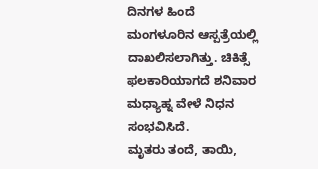ದಿನಗಳ ಹಿಂದೆ ಮಂಗಳೂರಿನ ಆಸ್ಪತ್ರೆಯಲ್ಲಿ ದಾಖಲಿಸಲಾಗಿತ್ತು. ಚಿಕಿತ್ಸೆ ಫಲಕಾರಿಯಾಗದೆ ಶನಿವಾರ ಮಧ್ಯಾಹ್ನ ವೇಳೆ ನಿಧನ ಸಂಭವಿಸಿದೆ.
ಮೃತರು ತಂದೆ, ತಾಯಿ,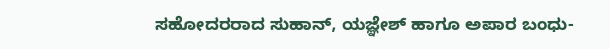ಸಹೋದರರಾದ ಸುಹಾನ್, ಯಜ್ಞೇಶ್ ಹಾಗೂ ಅಪಾರ ಬಂಧು-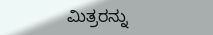ಮಿತ್ರರನ್ನು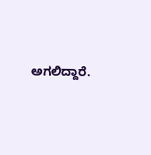ಅಗಲಿದ್ದಾರೆ.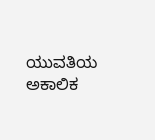ಯುವತಿಯ ಅಕಾಲಿಕ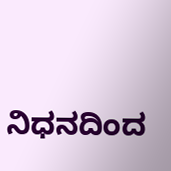ನಿಧನದಿಂದ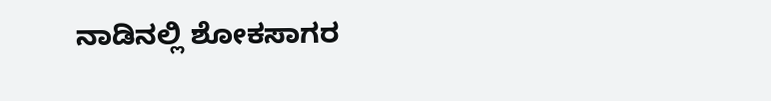ನಾಡಿನಲ್ಲಿ ಶೋಕಸಾಗರ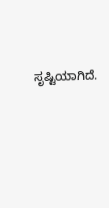ಸೃಷ್ಟಿಯಾಗಿದೆ.